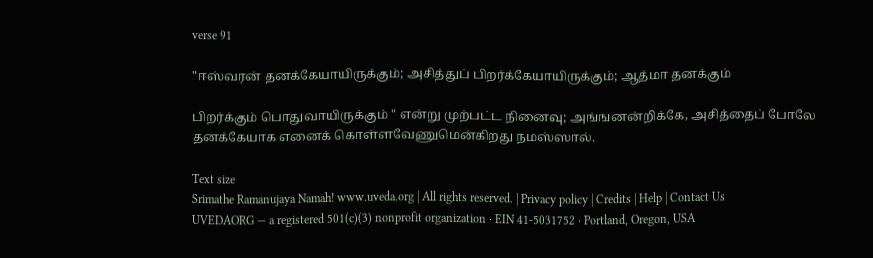verse 91

"ஈஸ்வரன் தனக்கேயாயிருக்கும்; அசித்துப் பிறர்க்கேயாயிருக்கும்; ஆத்மா தனக்கும்

பிறர்க்கும் பொதுவாயிருக்கும் " என்று முற்பட்ட நினைவு; அங்ஙனன்றிக்கே, அசித்தைப் போலே தனக்கேயாக எனைக் கொள்ளவேணுமென்கிறது நமஸ்ஸால்.

Text size
Srimathe Ramanujaya Namah! www.uveda.org | All rights reserved. | Privacy policy | Credits | Help | Contact Us
UVEDAORG — a registered 501(c)(3) nonprofit organization · EIN 41-5031752 · Portland, Oregon, USA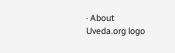· About
Uveda.org logo